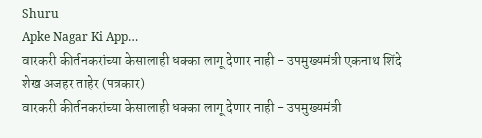Shuru
Apke Nagar Ki App…
वारकरी कीर्तनकरांच्या केसालाही धक्का लागू देणार नाही - उपमुख्यमंत्री एकनाथ शिंदे
शेख अजहर ताहेर (पत्रकार)
वारकरी कीर्तनकरांच्या केसालाही धक्का लागू देणार नाही - उपमुख्यमंत्री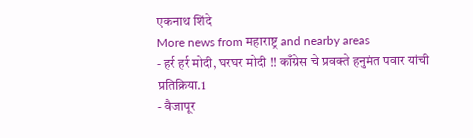एकनाथ शिंदे
More news from महाराष्ट्र and nearby areas
- हर्र हर्र मोदी, घरघर मोदी !! काँग्रेस चे प्रवक्ते हनुमंत पवार यांची प्रतिक्रिया.1
- वैजापूर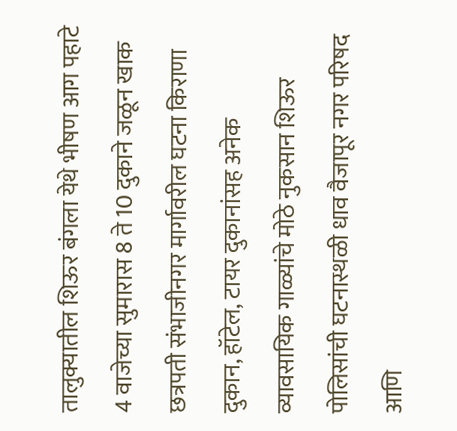तालुक्यातील शिऊर बंगला येथे भीषण आग पहाटे 4 वाजेच्या सुमारास 8 ते 10 दुकाने जळून खाक छत्रपती संभाजीनगर मार्गावरील घटना किराणा दुकान, हॉटेल, टायर दुकानांसह अनेक व्यावसायिक गाळ्यांचे मोठे नुकसान शिऊर पोलिसांची घटनास्थळी धाव वैजापूर नगर परिषद आणि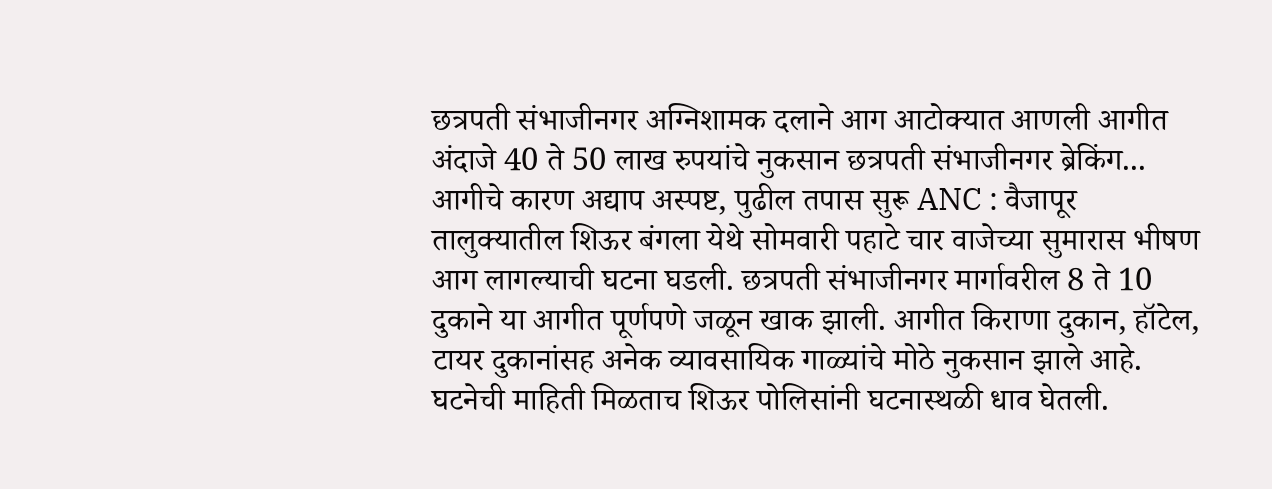छत्रपती संभाजीनगर अग्निशामक दलाने आग आटोक्यात आणली आगीत अंदाजे 40 ते 50 लाख रुपयांचे नुकसान छत्रपती संभाजीनगर ब्रेकिंग... आगीचे कारण अद्याप अस्पष्ट, पुढील तपास सुरू ANC : वैजापूर तालुक्यातील शिऊर बंगला येथे सोमवारी पहाटे चार वाजेच्या सुमारास भीषण आग लागल्याची घटना घडली. छत्रपती संभाजीनगर मार्गावरील 8 ते 10 दुकाने या आगीत पूर्णपणे जळून खाक झाली. आगीत किराणा दुकान, हॉटेल, टायर दुकानांसह अनेक व्यावसायिक गाळ्यांचे मोठे नुकसान झाले आहे. घटनेची माहिती मिळताच शिऊर पोलिसांनी घटनास्थळी धाव घेतली.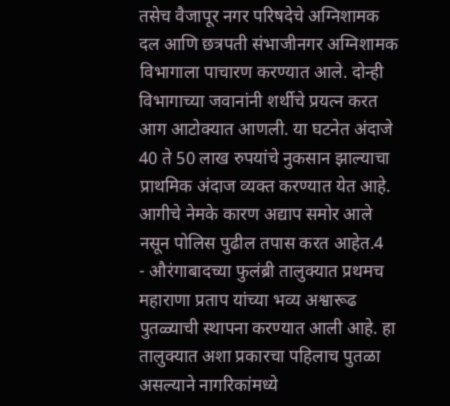तसेच वैजापूर नगर परिषदेचे अग्निशामक दल आणि छत्रपती संभाजीनगर अग्निशामक विभागाला पाचारण करण्यात आले. दोन्ही विभागाच्या जवानांनी शर्थीचे प्रयत्न करत आग आटोक्यात आणली. या घटनेत अंदाजे 40 ते 50 लाख रुपयांचे नुकसान झाल्याचा प्राथमिक अंदाज व्यक्त करण्यात येत आहे. आगीचे नेमके कारण अद्याप समोर आले नसून पोलिस पुढील तपास करत आहेत.4
- औरंगाबादच्या फुलंब्री तालुक्यात प्रथमच महाराणा प्रताप यांच्या भव्य अश्वारूढ पुतळ्याची स्थापना करण्यात आली आहे. हा तालुक्यात अशा प्रकारचा पहिलाच पुतळा असल्याने नागरिकांमध्ये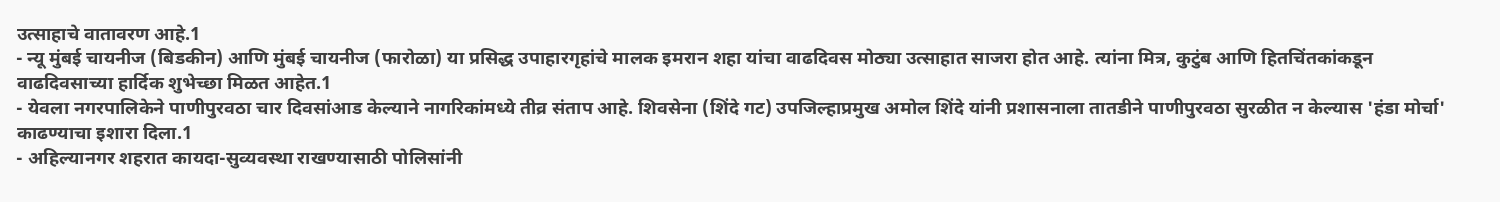उत्साहाचे वातावरण आहे.1
- न्यू मुंबई चायनीज (बिडकीन) आणि मुंबई चायनीज (फारोळा) या प्रसिद्ध उपाहारगृहांचे मालक इमरान शहा यांचा वाढदिवस मोठ्या उत्साहात साजरा होत आहे. त्यांना मित्र, कुटुंब आणि हितचिंतकांकडून वाढदिवसाच्या हार्दिक शुभेच्छा मिळत आहेत.1
- येवला नगरपालिकेने पाणीपुरवठा चार दिवसांआड केल्याने नागरिकांमध्ये तीव्र संताप आहे. शिवसेना (शिंदे गट) उपजिल्हाप्रमुख अमोल शिंदे यांनी प्रशासनाला तातडीने पाणीपुरवठा सुरळीत न केल्यास 'हंडा मोर्चा' काढण्याचा इशारा दिला.1
- अहिल्यानगर शहरात कायदा-सुव्यवस्था राखण्यासाठी पोलिसांनी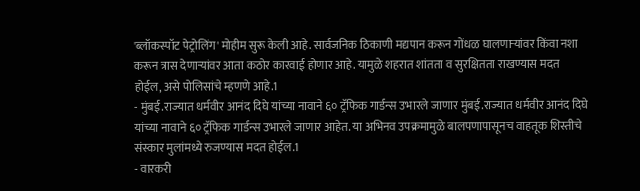'ब्लॉकस्पॉट पेट्रोलिंग' मोहीम सुरू केली आहे. सार्वजनिक ठिकाणी मद्यपान करून गोंधळ घालणाऱ्यांवर किंवा नशा करून त्रास देणाऱ्यांवर आता कठोर कारवाई होणार आहे. यामुळे शहरात शांतता व सुरक्षितता राखण्यास मदत होईल, असे पोलिसांचे म्हणणे आहे.1
- मुंबई.राज्यात धर्मवीर आनंद दिघे यांच्या नावाने ६० ट्रॅफिक गार्डन्स उभारले जाणार मुंबई.राज्यात धर्मवीर आनंद दिघे यांच्या नावाने ६० ट्रॅफिक गार्डन्स उभारले जाणार आहेत. या अभिनव उपक्रमामुळे बालपणापासूनच वाहतूक शिस्तीचे संस्कार मुलांमध्ये रुजण्यास मदत होईल.1
- वारकरी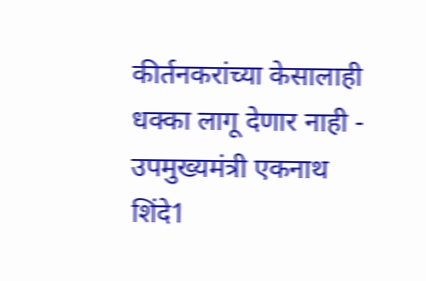कीर्तनकरांच्या केसालाही धक्का लागू देणार नाही - उपमुख्यमंत्री एकनाथ शिंदे1